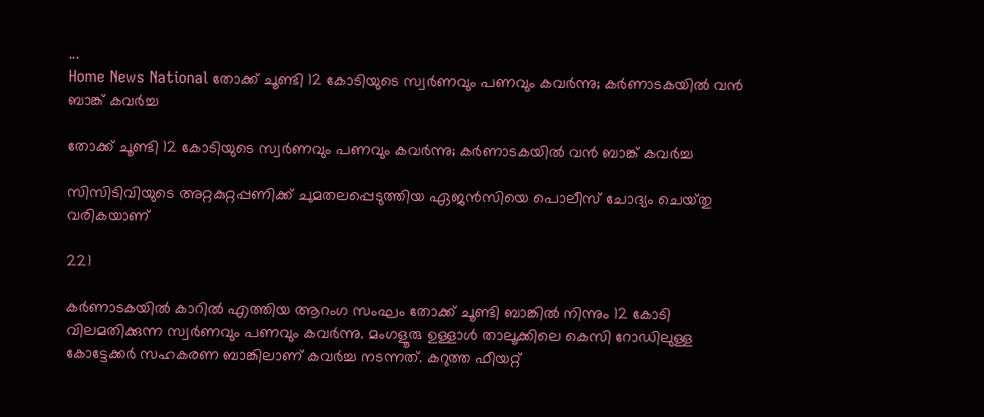...
Home News National തോക്ക് ചൂണ്ടി 12 കോടിയുടെ സ്വർണവും പണവും കവർന്നു; കർണാടകയിൽ വൻ ബാങ്ക് കവർച്ച

തോക്ക് ചൂണ്ടി 12 കോടിയുടെ സ്വർണവും പണവും കവർന്നു; കർണാടകയിൽ വൻ ബാങ്ക് കവർച്ച

സിസിടിവിയുടെ അറ്റകുറ്റപ്പണിക്ക് ചുമതലപ്പെടുത്തിയ ഏജൻസിയെ പൊലീസ് ചോദ്യം ചെയ്‌തു വരികയാണ്

221

കർണാടകയിൽ കാറിൽ എത്തിയ ആറംഗ സംഘം തോക്ക് ചൂണ്ടി ബാങ്കിൽ നിന്നും 12 കോടി വിലമതിക്കുന്ന സ്വർണവും പണവും കവർന്നു. മംഗളൂരു ഉള്ളാൾ താലൂക്കിലെ കെസി റോഡിലുള്ള കോട്ടേക്കർ സഹകരണ ബാങ്കിലാണ് കവർച്ച നടന്നത്. കറുത്ത ഫീയറ്റ്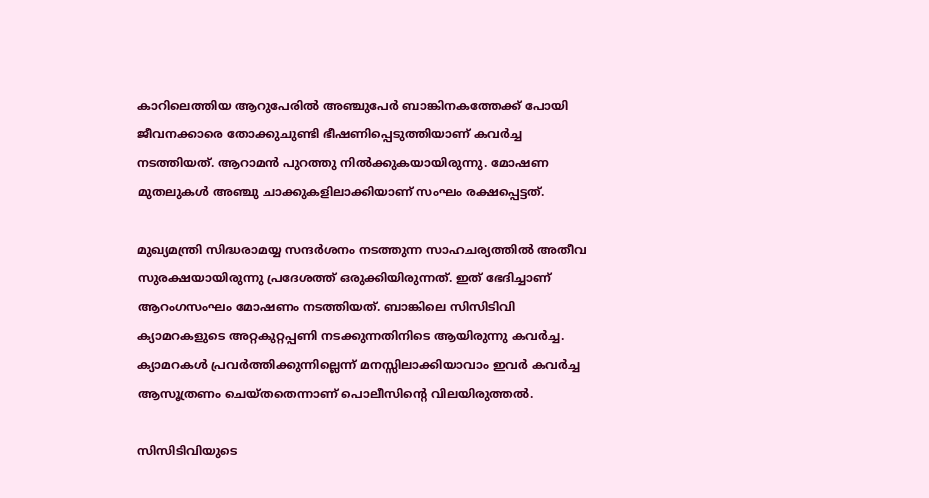കാറിലെത്തിയ ആറുപേരിൽ അഞ്ചുപേർ ബാങ്കിനകത്തേക്ക് പോയി ജീവനക്കാരെ തോക്കുചുണ്ടി ഭീഷണിപ്പെടുത്തിയാണ് കവർച്ച നടത്തിയത്. ആറാമൻ പുറത്തു നിൽക്കുകയായിരുന്നു. മോഷണ മുതലുകൾ അഞ്ചു ചാക്കുകളിലാക്കിയാണ് സംഘം രക്ഷപ്പെട്ടത്.

മുഖ്യമന്ത്രി സിദ്ധരാമയ്യ സന്ദർശനം നടത്തുന്ന സാഹചര്യത്തിൽ അതീവ സുരക്ഷയായിരുന്നു പ്രദേശത്ത് ഒരുക്കിയിരുന്നത്. ഇത് ഭേദിച്ചാണ് ആറംഗസംഘം മോഷണം നടത്തിയത്. ബാങ്കിലെ സിസിടിവി ക്യാമറകളുടെ അറ്റകുറ്റപ്പണി നടക്കുന്നതിനിടെ ആയിരുന്നു കവർച്ച. ക്യാമറകൾ പ്രവർത്തിക്കുന്നില്ലെന്ന് മനസ്സിലാക്കിയാവാം ഇവർ കവർച്ച ആസൂത്രണം ചെയ്‌തതെന്നാണ് പൊലീസിൻ്റെ വിലയിരുത്തൽ.

സിസിടിവിയുടെ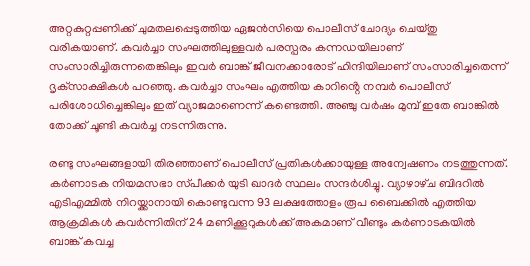അറ്റകുറ്റപ്പണിക്ക് ചുമതലപ്പെടുത്തിയ ഏജൻസിയെ പൊലീസ് ചോദ്യം ചെയ്‌തു വരികയാണ്. കവർച്ചാ സംഘത്തിലുള്ളവർ പരസ്പരം കന്നഡയിലാണ് സംസാരിച്ചിരുന്നതെങ്കിലും ഇവർ ബാങ്ക് ജീവനക്കാരോട് ഹിന്ദിയിലാണ് സംസാരിച്ചതെന്ന് ദൃക്‌സാക്ഷികൾ പറഞ്ഞു. കവർച്ചാ സംഘം എത്തിയ കാറിൻ്റെ നമ്പർ പൊലീസ് പരിശോധിച്ചെങ്കിലും ഇത് വ്യാജമാണെന്ന് കണ്ടെത്തി. അഞ്ചു വർഷം മുമ്പ് ഇതേ ബാങ്കിൽ തോക്ക് ചൂണ്ടി കവർച്ച നടന്നിരുന്നു.

രണ്ടു സംഘങ്ങളായി തിരഞ്ഞാണ് പൊലീസ് പ്രതികൾക്കായുള്ള അന്വേഷണം നടത്തുന്നത്. കർണാടക നിയമസഭാ സ്‌പീക്കർ യുടി ഖാദർ സ്ഥലം സന്ദർശിച്ചു. വ്യാഴാഴ്‌ച ബിദറിൽ എടിഎമ്മിൽ നിറയ്ക്കാനായി കൊണ്ടുവന്ന 93 ലക്ഷത്തോളം രൂപ ബൈക്കിൽ എത്തിയ ആക്രമികൾ കവർന്നിതിന് 24 മണിക്കൂറുകൾക്ക് അകമാണ് വീണ്ടും കർണാടകയിൽ ബാങ്ക് കവച്ച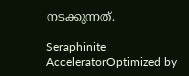നടക്കുന്നത്.

Seraphinite AcceleratorOptimized by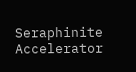Seraphinite Accelerator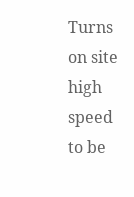Turns on site high speed to be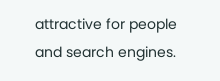attractive for people and search engines.